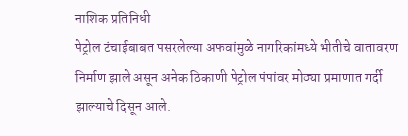नाशिक प्रतिनिधी
पेट्रोल टंचाईबाबत पसरलेल्या अफवांमुळे नागरिकांमध्ये भीतीचे वातावरण निर्माण झाले असून अनेक ठिकाणी पेट्रोल पंपांवर मोठ्या प्रमाणात गर्दी झाल्याचे दिसून आले.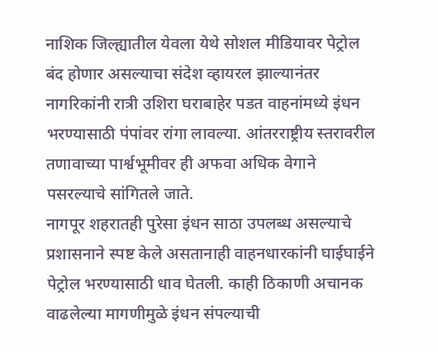नाशिक जिल्ह्यातील येवला येथे सोशल मीडियावर पेट्रोल बंद होणार असल्याचा संदेश व्हायरल झाल्यानंतर नागरिकांनी रात्री उशिरा घराबाहेर पडत वाहनांमध्ये इंधन भरण्यासाठी पंपांवर रांगा लावल्या. आंतरराष्ट्रीय स्तरावरील तणावाच्या पार्श्वभूमीवर ही अफवा अधिक वेगाने पसरल्याचे सांगितले जाते.
नागपूर शहरातही पुरेसा इंधन साठा उपलब्ध असल्याचे प्रशासनाने स्पष्ट केले असतानाही वाहनधारकांनी घाईघाईने पेट्रोल भरण्यासाठी धाव घेतली. काही ठिकाणी अचानक वाढलेल्या मागणीमुळे इंधन संपल्याची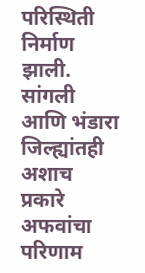परिस्थिती निर्माण झाली.
सांगली आणि भंडारा जिल्ह्यांतही अशाच प्रकारे अफवांचा परिणाम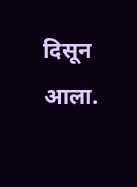दिसून आला.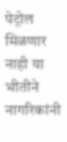पेट्रोल मिळणार नाही या भीतीने नागरिकांनी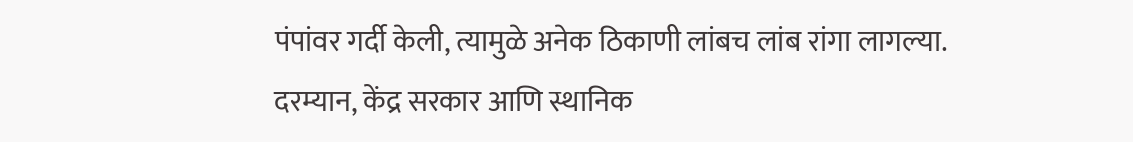पंपांवर गर्दी केली, त्यामुळे अनेक ठिकाणी लांबच लांब रांगा लागल्या.
दरम्यान, केंद्र सरकार आणि स्थानिक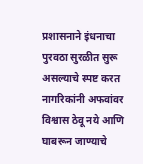प्रशासनाने इंधनाचा पुरवठा सुरळीत सुरू असल्याचे स्पष्ट करत नागरिकांनी अफवांवर विश्वास ठेवू नये आणि घाबरून जाण्याचे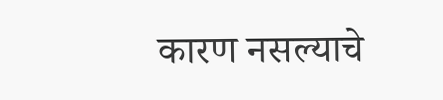कारण नसल्याचे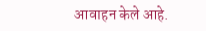आवाहन केले आहे.